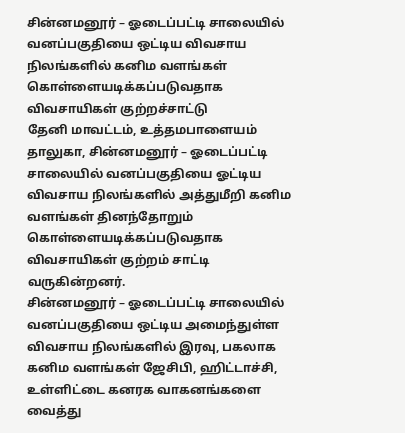சின்னமனூர் – ஓடைப்பட்டி சாலையில் வனப்பகுதியை ஒட்டிய விவசாய நிலங்களில் கனிம வளங்கள் கொள்ளையடிக்கப்படுவதாக விவசாயிகள் குற்றச்சாட்டு
தேனி மாவட்டம், உத்தமபாளையம் தாலுகா, சின்னமனூர் – ஓடைப்பட்டி சாலையில் வனப்பகுதியை ஓட்டிய விவசாய நிலங்களில் அத்துமீறி கனிம வளங்கள் தினந்தோறும் கொள்ளையடிக்கப்படுவதாக விவசாயிகள் குற்றம் சாட்டி வருகின்றனர்.
சின்னமனூர் – ஓடைப்பட்டி சாலையில் வனப்பகுதியை ஒட்டிய அமைந்துள்ள விவசாய நிலங்களில் இரவு, பகலாக கனிம வளங்கள் ஜேசிபி, ஹிட்டாச்சி, உள்ளிட்டை கனரக வாகனங்களை வைத்து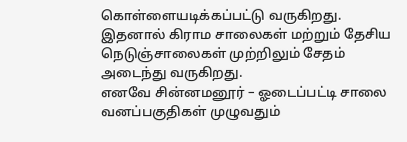கொள்ளையடிக்கப்பட்டு வருகிறது.
இதனால் கிராம சாலைகள் மற்றும் தேசிய நெடுஞ்சாலைகள் முற்றிலும் சேதம் அடைந்து வருகிறது.
எனவே சின்னமனூர் – ஓடைப்பட்டி சாலை வனப்பகுதிகள் முழுவதும்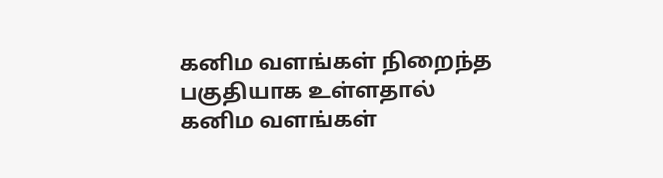கனிம வளங்கள் நிறைந்த பகுதியாக உள்ளதால் கனிம வளங்கள்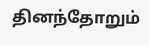தினந்தோறும்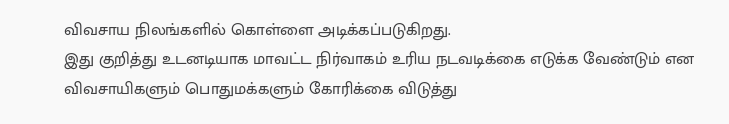விவசாய நிலங்களில் கொள்ளை அடிக்கப்படுகிறது.
இது குறித்து உடனடியாக மாவட்ட நிர்வாகம் உரிய நடவடிக்கை எடுக்க வேண்டும் என விவசாயிகளும் பொதுமக்களும் கோரிக்கை விடுத்து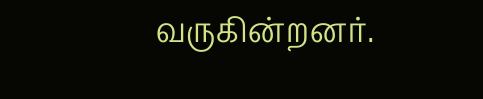வருகின்றனர்.